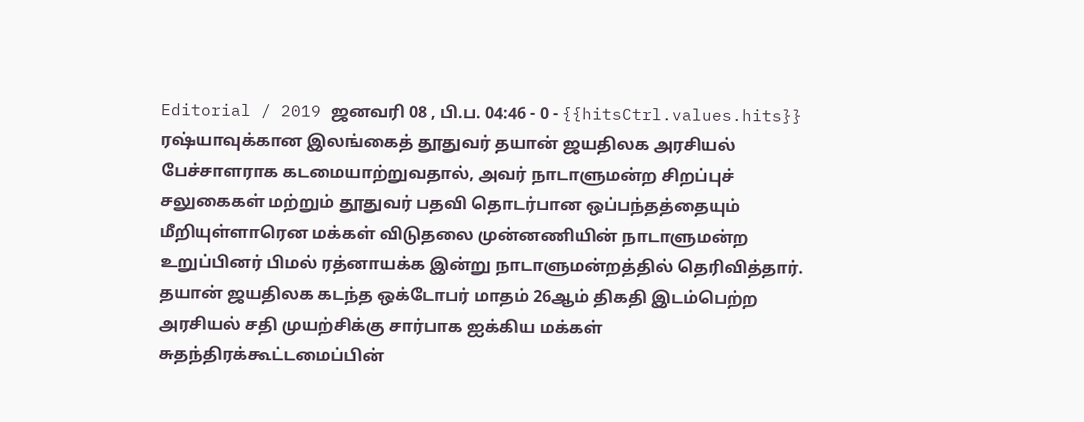Editorial / 2019 ஜனவரி 08 , பி.ப. 04:46 - 0 - {{hitsCtrl.values.hits}}
ரஷ்யாவுக்கான இலங்கைத் தூதுவர் தயான் ஜயதிலக அரசியல் பேச்சாளராக கடமையாற்றுவதால், அவர் நாடாளுமன்ற சிறப்புச் சலுகைகள் மற்றும் தூதுவர் பதவி தொடர்பான ஒப்பந்தத்தையும் மீறியுள்ளாரென மக்கள் விடுதலை முன்னணியின் நாடாளுமன்ற உறுப்பினர் பிமல் ரத்னாயக்க இன்று நாடாளுமன்றத்தில் தெரிவித்தார்.
தயான் ஜயதிலக கடந்த ஒக்டோபர் மாதம் 26ஆம் திகதி இடம்பெற்ற அரசியல் சதி முயற்சிக்கு சார்பாக ஐக்கிய மக்கள் சுதந்திரக்கூட்டமைப்பின்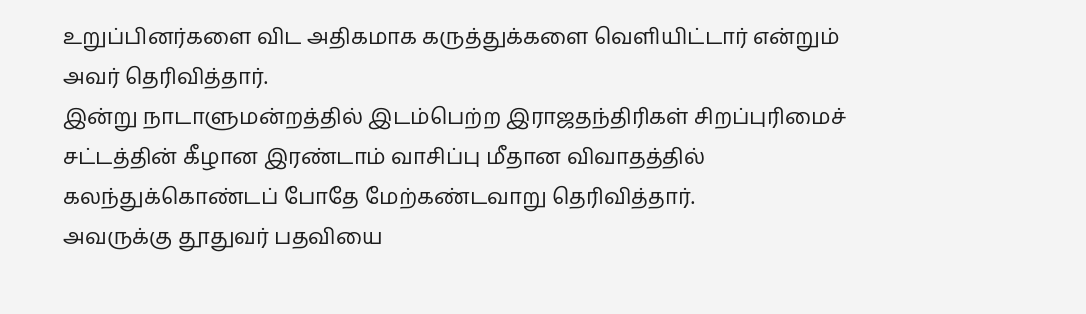உறுப்பினர்களை விட அதிகமாக கருத்துக்களை வெளியிட்டார் என்றும் அவர் தெரிவித்தார்.
இன்று நாடாளுமன்றத்தில் இடம்பெற்ற இராஜதந்திரிகள் சிறப்புரிமைச் சட்டத்தின் கீழான இரண்டாம் வாசிப்பு மீதான விவாதத்தில் கலந்துக்கொண்டப் போதே மேற்கண்டவாறு தெரிவித்தார்.
அவருக்கு தூதுவர் பதவியை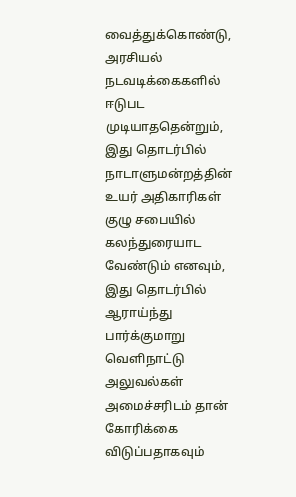வைத்துக்கொண்டு, அரசியல் நடவடிக்கைகளில் ஈடுபட முடியாததென்றும், இது தொடர்பில் நாடாளுமன்றத்தின் உயர் அதிகாரிகள் குழு சபையில் கலந்துரையாட வேண்டும் எனவும், இது தொடர்பில் ஆராய்ந்து பார்க்குமாறு வெளிநாட்டு அலுவல்கள் அமைச்சரிடம் தான் கோரிக்கை விடுப்பதாகவும்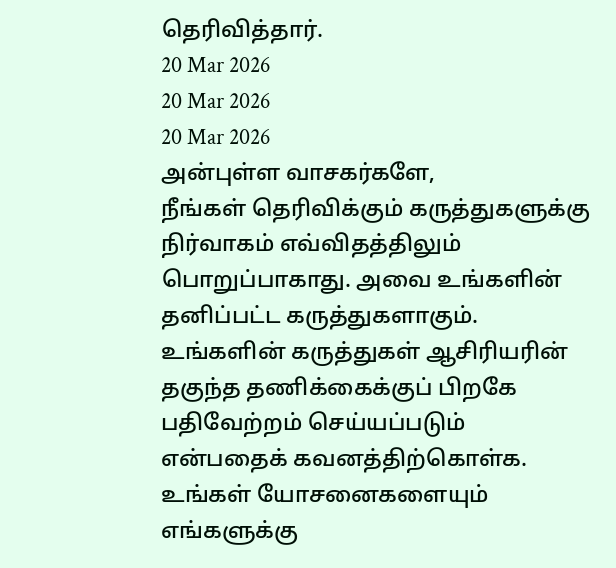தெரிவித்தார்.
20 Mar 2026
20 Mar 2026
20 Mar 2026
அன்புள்ள வாசகர்களே,
நீங்கள் தெரிவிக்கும் கருத்துகளுக்கு நிர்வாகம் எவ்விதத்திலும் பொறுப்பாகாது. அவை உங்களின் தனிப்பட்ட கருத்துகளாகும். உங்களின் கருத்துகள் ஆசிரியரின் தகுந்த தணிக்கைக்குப் பிறகே பதிவேற்றம் செய்யப்படும் என்பதைக் கவனத்திற்கொள்க. உங்கள் யோசனைகளையும் எங்களுக்கு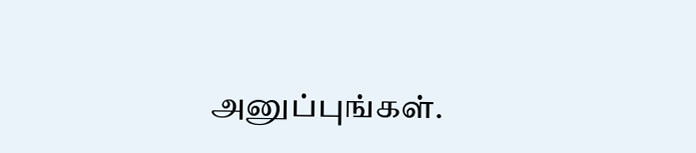அனுப்புங்கள்.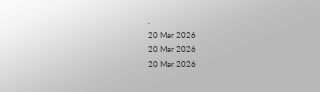.
20 Mar 2026
20 Mar 2026
20 Mar 2026